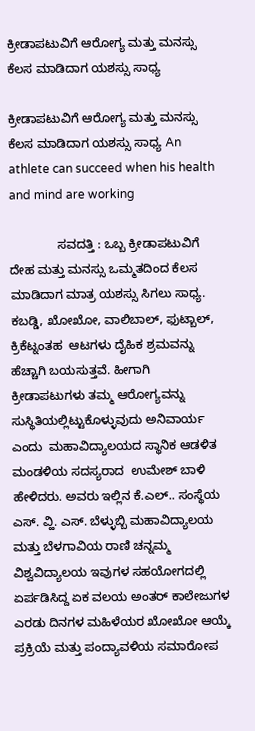ಕ್ರೀಡಾಪಟುವಿಗೆ ಆರೋಗ್ಯ ಮತ್ತು ಮನಸ್ಸು ಕೆಲಸ ಮಾಡಿದಾಗ ಯಶಸ್ಸು ಸಾಧ್ಯ

ಕ್ರೀಡಾಪಟುವಿಗೆ ಆರೋಗ್ಯ ಮತ್ತು ಮನಸ್ಸು ಕೆಲಸ ಮಾಡಿದಾಗ ಯಶಸ್ಸು ಸಾಧ್ಯ An athlete can succeed when his health and mind are working

              ಸವದತ್ತಿ : ಒಬ್ಬ ಕ್ರೀಡಾಪಟುವಿಗೆ ದೇಹ ಮತ್ತು ಮನಸ್ಸು ಒಮ್ಮತದಿಂದ ಕೆಲಸ ಮಾಡಿದಾಗ ಮಾತ್ರ ಯಶಸ್ಸು ಸಿಗಲು ಸಾಧ್ಯ. ಕಬಡ್ಡಿ, ಖೋಖೋ, ವಾಲಿಬಾಲ್, ಫುಟ್ಬಾಲ್, ಕ್ರಿಕೆಟ್ನಂತಹ  ಆಟಗಳು ದೈಹಿಕ ಶ್ರಮವನ್ನು ಹೆಚ್ಚಾಗಿ ಬಯಸುತ್ತವೆ. ಹೀಗಾಗಿ ಕ್ರೀಡಾಪಟುಗಳು ತಮ್ಮ ಆರೋಗ್ಯವನ್ನು ಸುಸ್ಥಿತಿಯಲ್ಲಿಟ್ಟುಕೊಳ್ಳುವುದು ಅನಿವಾರ್ಯ ಎಂದು  ಮಹಾವಿದ್ಯಾಲಯದ ಸ್ಥಾನಿಕ ಆಡಳಿತ ಮಂಡಳಿಯ ಸದಸ್ಯರಾದ  ಉಮೇಶ್ ಬಾಳಿ ಹೇಳಿದರು. ಅವರು ಇಲ್ಲಿನ ಕೆ.ಎಲ್.. ಸಂಸ್ಥೆಯ ಎಸ್. ವ್ಹಿ. ಎಸ್. ಬೆಳ್ಳುಬ್ಬಿ ಮಹಾವಿದ್ಯಾಲಯ ಮತ್ತು ಬೆಳಗಾವಿಯ ರಾಣಿ ಚನ್ನಮ್ಮ ವಿಶ್ವವಿದ್ಯಾಲಯ ಇವುಗಳ ಸಹಯೋಗದಲ್ಲಿ ಏರ್ಪಡಿಸಿದ್ದ ಏಕ ವಲಯ ಅಂತರ್ ಕಾಲೇಜುಗಳ ಎರಡು ದಿನಗಳ ಮಹಿಳೆಯರ ಖೋಖೋ ಆಯ್ಕೆ ಪ್ರಕ್ರಿಯೆ ಮತ್ತು ಪಂದ್ಯಾವಳಿಯ ಸಮಾರೋಪ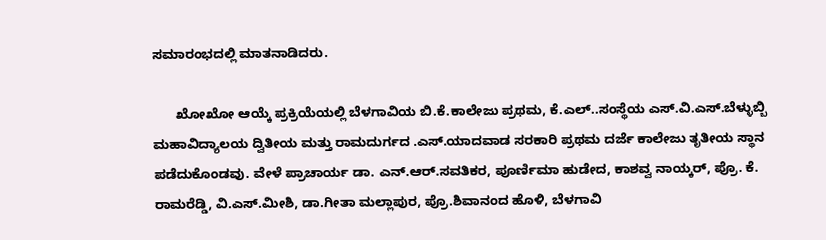ಸಮಾರಂಭದಲ್ಲಿ ಮಾತನಾಡಿದರು.

      ಖೋಖೋ ಆಯ್ಕೆ ಪ್ರಕ್ರಿಯೆಯಲ್ಲಿ ಬೆಳಗಾವಿಯ ಬಿ.ಕೆ.ಕಾಲೇಜು ಪ್ರಥಮ, ಕೆ.ಎಲ್..ಸಂಸ್ಥೆಯ ಎಸ್.ವಿ.ಎಸ್.ಬೆಳ್ಳುಬ್ಬಿ ಮಹಾವಿದ್ಯಾಲಯ ದ್ವಿತೀಯ ಮತ್ತು ರಾಮದುರ್ಗದ .ಎಸ್.ಯಾದವಾಡ ಸರಕಾರಿ ಪ್ರಥಮ ದರ್ಜೆ ಕಾಲೇಜು ತೃತೀಯ ಸ್ಥಾನ ಪಡೆದುಕೊಂಡವು. ವೇಳೆ ಪ್ರಾಚಾರ್ಯ ಡಾ. ಎನ್.ಆರ್.ಸವತಿಕರ, ಪೂರ್ಣಿಮಾ ಹುಡೇದ, ಕಾಶವ್ವ ನಾಯ್ಕರ್, ಪ್ರೊ. ಕೆ. ರಾಮರೆಡ್ಡಿ, ವಿ.ಎಸ್.ಮೀಶಿ, ಡಾ.ಗೀತಾ ಮಲ್ಲಾಪುರ, ಪ್ರೊ.ಶಿವಾನಂದ ಹೊಳಿ, ಬೆಳಗಾವಿ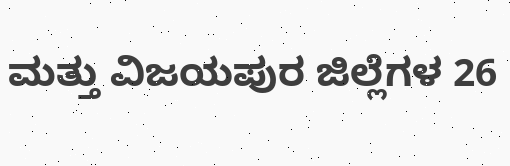ಮತ್ತು ವಿಜಯಪುರ ಜಿಲ್ಲೆಗಳ 26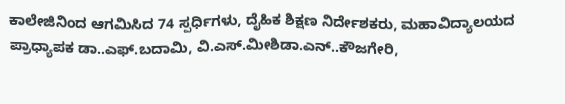ಕಾಲೇಜಿನಿಂದ ಆಗಮಿಸಿದ 74 ಸ್ಪರ್ಧಿಗಳು, ದೈಹಿಕ ಶಿಕ್ಷಣ ನಿರ್ದೇಶಕರು, ಮಹಾವಿದ್ಯಾಲಯದ ಪ್ರಾಧ್ಯಾಪಕ ಡಾ..ಎಫ್.ಬದಾಮಿ, ವಿ.ಎಸ್.ಮೀಶಿಡಾ.ಎನ್..ಕೌಜಗೇರಿ,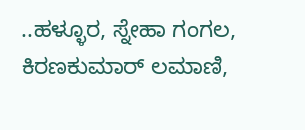..ಹಳ್ಳೂರ, ಸ್ನೇಹಾ ಗಂಗಲ, ಕಿರಣಕುಮಾರ್ ಲಮಾಣಿ,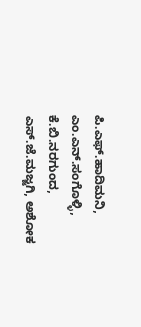ಪಿ.ಎಫ್.ಹಾದಿಮನಿ, ಎಂ.ಎನ್.ಸಂಗೊಳ್ಳಿ, ಕೆ.ಬಿ.ನರಗುಂದ, ಎಸ್.ಜೆ.ಮಜ್ಜಗಿ, ಅಶೋಕ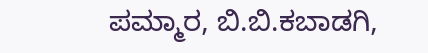ಪಮ್ಮಾರ, ಬಿ.ಬಿ.ಕಬಾಡಗಿ,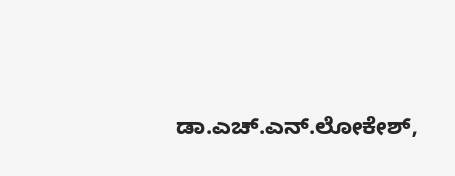ಡಾ.ಎಚ್.ಎನ್.ಲೋಕೇಶ್,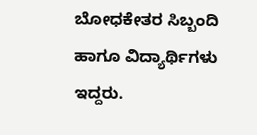ಬೋಧಕೇತರ ಸಿಬ್ಬಂದಿ ಹಾಗೂ ವಿದ್ಯಾರ್ಥಿಗಳು ಇದ್ದರು.